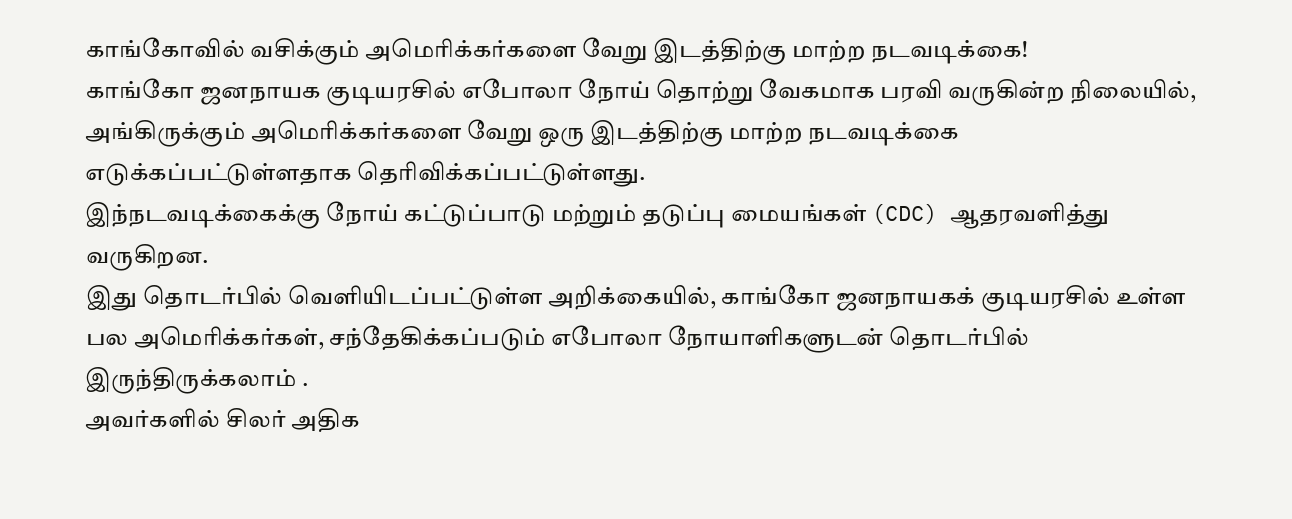காங்கோவில் வசிக்கும் அமெரிக்கர்களை வேறு இடத்திற்கு மாற்ற நடவடிக்கை!
காங்கோ ஜனநாயக குடியரசில் எபோலா நோய் தொற்று வேகமாக பரவி வருகின்ற நிலையில், அங்கிருக்கும் அமெரிக்கர்களை வேறு ஒரு இடத்திற்கு மாற்ற நடவடிக்கை எடுக்கப்பட்டுள்ளதாக தெரிவிக்கப்பட்டுள்ளது.
இந்நடவடிக்கைக்கு நோய் கட்டுப்பாடு மற்றும் தடுப்பு மையங்கள் (CDC) ஆதரவளித்து வருகிறன.
இது தொடர்பில் வெளியிடப்பட்டுள்ள அறிக்கையில், காங்கோ ஜனநாயகக் குடியரசில் உள்ள பல அமெரிக்கர்கள், சந்தேகிக்கப்படும் எபோலா நோயாளிகளுடன் தொடர்பில் இருந்திருக்கலாம் .
அவர்களில் சிலர் அதிக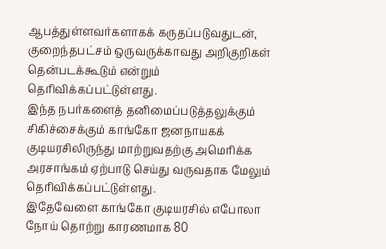ஆபத்துள்ளவர்களாகக் கருதப்படுவதுடன், குறைந்தபட்சம் ஒருவருக்காவது அறிகுறிகள் தென்படக்கூடும் என்றும் தெரிவிக்கப்பட்டுள்ளது.
இந்த நபர்களைத் தனிமைப்படுத்தலுக்கும் சிகிச்சைக்கும் காங்கோ ஜனநாயகக் குடியரசிலிருந்து மாற்றுவதற்கு அமெரிக்க அரசாங்கம் ஏற்பாடு செய்து வருவதாக மேலும் தெரிவிக்கப்பட்டுள்ளது.
இதேவேளை காங்கோ குடியரசில் எபோலா நோய் தொற்று காரணமாக 80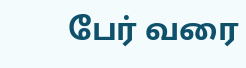பேர் வரை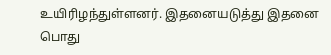உயிரிழந்துள்ளனர். இதனையடுத்து இதனை பொது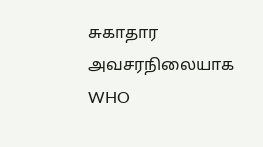சுகாதார அவசரநிலையாக WHO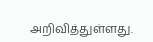அறிவித்துள்ளது.